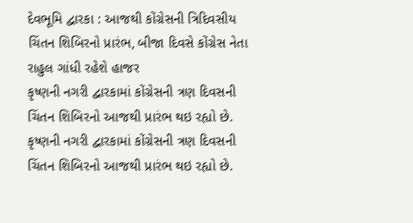દેવભૂમિ દ્વારકા : આજથી કોંગ્રેસની ત્રિદિવસીય ચિંતન શિબિરનો પ્રારંભ, બીજા દિવસે કોંગ્રેસ નેતા રાહુલ ગાંધી રહેશે હાજર
કૃષ્ણની નગરી દ્વારકામાં કોંગ્રેસની ત્રણ દિવસની ચિંતન શિબિરનો આજથી પ્રારંભ થઇ રહ્યો છે.
કૃષ્ણની નગરી દ્વારકામાં કોંગ્રેસની ત્રણ દિવસની ચિંતન શિબિરનો આજથી પ્રારંભ થઇ રહ્યો છે.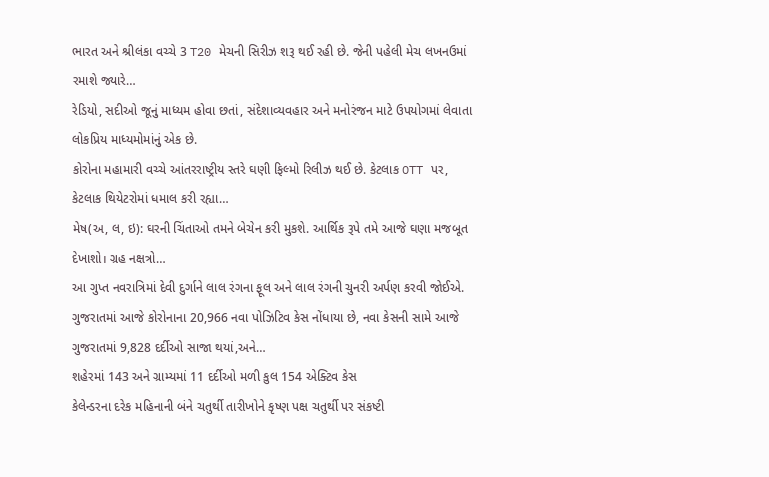ભારત અને શ્રીલંકા વચ્ચે 3 T20 મેચની સિરીઝ શરૂ થઈ રહી છે. જેની પહેલી મેચ લખનઉમાં રમાશે જ્યારે…
રેડિયો, સદીઓ જૂનું માધ્યમ હોવા છતાં, સંદેશાવ્યવહાર અને મનોરંજન માટે ઉપયોગમાં લેવાતા લોકપ્રિય માધ્યમોમાંનું એક છે.
કોરોના મહામારી વચ્ચે આંતરરાષ્ટ્રીય સ્તરે ઘણી ફિલ્મો રિલીઝ થઈ છે. કેટલાક OTT પર, કેટલાક થિયેટરોમાં ધમાલ કરી રહ્યા…
મેષ(અ, લ, ઇ): ઘરની ચિંતાઓ તમને બેચેન કરી મુકશે. આર્થિક રૂપે તમે આજે ઘણા મજબૂત દેખાશો। ગ્રહ નક્ષત્રો…
આ ગુપ્ત નવરાત્રિમાં દેવી દુર્ગાને લાલ રંગના ફૂલ અને લાલ રંગની ચુનરી અર્પણ કરવી જોઈએ.
ગુજરાતમાં આજે કોરોનાના 20,966 નવા પોઝિટિવ કેસ નોંધાયા છે, નવા કેસની સામે આજે ગુજરાતમાં 9,828 દર્દીઓ સાજા થયાં,અને…
શહેરમાં 143 અને ગ્રામ્યમાં 11 દર્દીઓ મળી કુલ 154 એક્ટિવ કેસ
કેલેન્ડરના દરેક મહિનાની બંને ચતુર્થી તારીખોને કૃષ્ણ પક્ષ ચતુર્થી પર સંકષ્ટી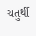ચતુર્થી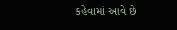કહેવામાં આવે છે